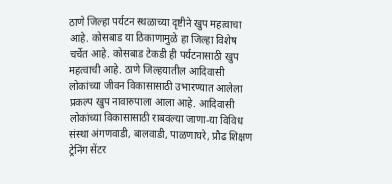ठाणे जिल्हा पर्यटन स्थळाच्या दृष्टीने खुप महत्वाचा आहे. कोसबाड या ठिकाणामुळे हा जिल्हा विशेष चर्चेत आहे. कोसबाड टेकडी ही पर्यटनासाठी खुप महत्वाची आहे. ठाणे जिल्हयातील आदिवासी लोकांच्या जीवन विकासासाठी उभारण्यात आलेला प्रकल्प खुप नावारुपाला आला आहे. आदिवासी लोकांच्या विकासासाठी राबवल्या जाणा-या विविध संस्था अंगणवाडी, बालवाडी, पाळणाघरे, प्रौढ शिक्षण ट्रेनिंग सेंटर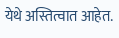येथे अस्तित्वात आहेत.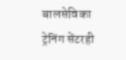बालसेविका ट्रेनिंग सेंटरही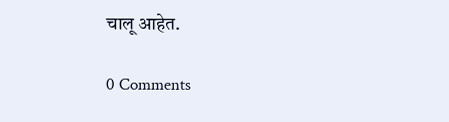चालू आहेत.

0 Comments